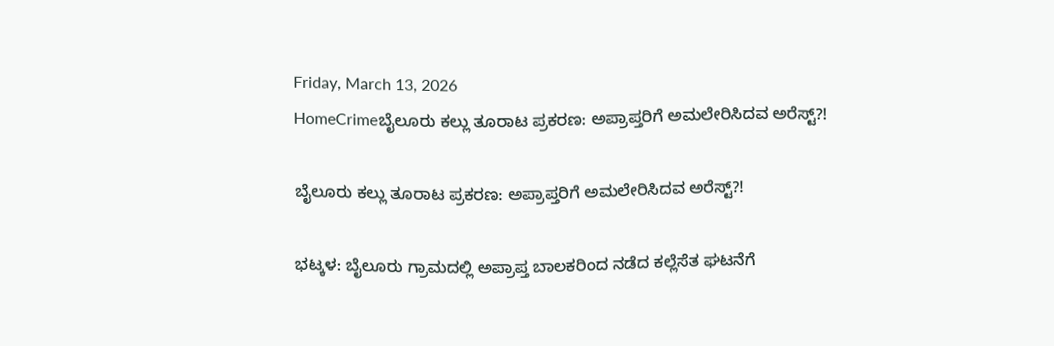Friday, March 13, 2026
HomeCrimeಬೈಲೂರು ಕಲ್ಲು ತೂರಾಟ ಪ್ರಕರಣ: ಅಪ್ರಾಪ್ತರಿಗೆ ಅಮಲೇರಿಸಿದವ ಅರೆಸ್ಟ್?!

ಬೈಲೂರು ಕಲ್ಲು ತೂರಾಟ ಪ್ರಕರಣ: ಅಪ್ರಾಪ್ತರಿಗೆ ಅಮಲೇರಿಸಿದವ ಅರೆಸ್ಟ್?!

ಭಟ್ಕಳ: ಬೈಲೂರು ಗ್ರಾಮದಲ್ಲಿ ಅಪ್ರಾಪ್ತ ಬಾಲಕರಿಂದ ನಡೆದ ಕಲ್ಲೆಸೆತ ಘಟನೆಗೆ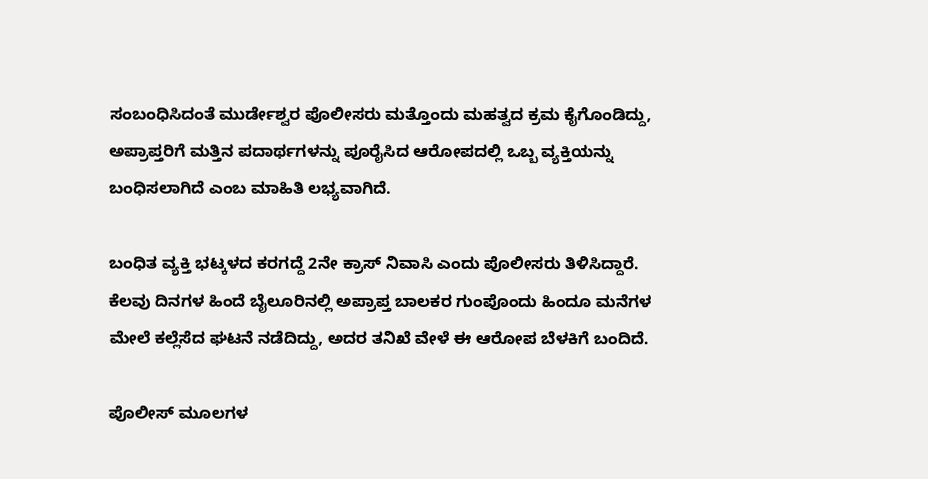ಸಂಬಂಧಿಸಿದಂತೆ ಮುರ್ಡೇಶ್ವರ ಪೊಲೀಸರು ಮತ್ತೊಂದು ಮಹತ್ವದ ಕ್ರಮ ಕೈಗೊಂಡಿದ್ದು, ಅಪ್ರಾಪ್ತರಿಗೆ ಮತ್ತಿನ ಪದಾರ್ಥಗಳನ್ನು ಪೂರೈಸಿದ ಆರೋಪದಲ್ಲಿ ಒಬ್ಬ ವ್ಯಕ್ತಿಯನ್ನು ಬಂಧಿಸಲಾಗಿದೆ ಎಂಬ ಮಾಹಿತಿ ಲಭ್ಯವಾಗಿದೆ.

ಬಂಧಿತ ವ್ಯಕ್ತಿ ಭಟ್ಕಳದ ಕರಗದ್ದೆ 2ನೇ ಕ್ರಾಸ್ ನಿವಾಸಿ ಎಂದು ಪೊಲೀಸರು ತಿಳಿಸಿದ್ದಾರೆ. ಕೆಲವು ದಿನಗಳ ಹಿಂದೆ ಬೈಲೂರಿನಲ್ಲಿ ಅಪ್ರಾಪ್ತ ಬಾಲಕರ ಗುಂಪೊಂದು ಹಿಂದೂ ಮನೆಗಳ ಮೇಲೆ ಕಲ್ಲೆಸೆದ ಘಟನೆ ನಡೆದಿದ್ದು, ಅದರ ತನಿಖೆ ವೇಳೆ ಈ ಆರೋಪ ಬೆಳಕಿಗೆ ಬಂದಿದೆ.

ಪೊಲೀಸ್ ಮೂಲಗಳ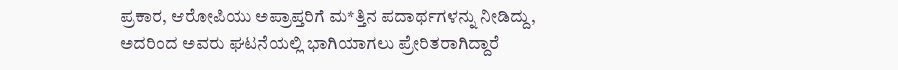ಪ್ರಕಾರ, ಆರೋಪಿಯು ಅಪ್ರಾಪ್ತರಿಗೆ ಮ*ತ್ತಿನ ಪದಾರ್ಥಗಳನ್ನು ನೀಡಿದ್ದು, ಅದರಿಂದ ಅವರು ಘಟನೆಯಲ್ಲಿ ಭಾಗಿಯಾಗಲು ಪ್ರೇರಿತರಾಗಿದ್ದಾರೆ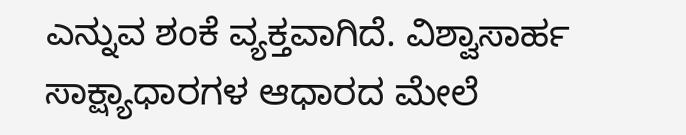ಎನ್ನುವ ಶಂಕೆ ವ್ಯಕ್ತವಾಗಿದೆ. ವಿಶ್ವಾಸಾರ್ಹ ಸಾಕ್ಷ್ಯಾಧಾರಗಳ ಆಧಾರದ ಮೇಲೆ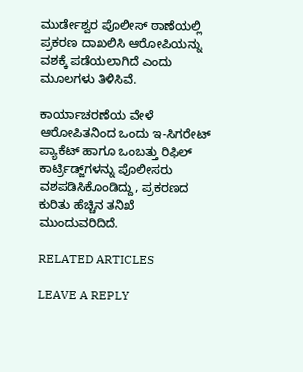ಮುರ್ಡೇಶ್ವರ ಪೊಲೀಸ್ ಠಾಣೆಯಲ್ಲಿ ಪ್ರಕರಣ ದಾಖಲಿಸಿ ಆರೋಪಿಯನ್ನು ವಶಕ್ಕೆ ಪಡೆಯಲಾಗಿದೆ ಎಂದು ಮೂಲಗಳು ತಿಳಿಸಿವೆ.

ಕಾರ್ಯಾಚರಣೆಯ ವೇಳೆ ಆರೋಪಿತನಿಂದ ಒಂದು ಇ-ಸಿಗರೇಟ್ ಪ್ಯಾಕೆಟ್ ಹಾಗೂ ಒಂಬತ್ತು ರಿಫಿಲ್ ಕಾರ್ಟ್ರಿಡ್ಜ್‌ಗಳನ್ನು ಪೊಲೀಸರು ವಶಪಡಿಸಿಕೊಂಡಿದ್ದು, ಪ್ರಕರಣದ ಕುರಿತು ಹೆಚ್ಚಿನ ತನಿಖೆ ಮುಂದುವರಿದಿದೆ.

RELATED ARTICLES

LEAVE A REPLY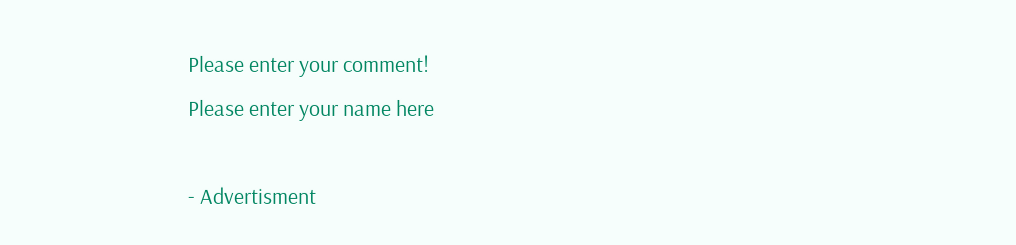Please enter your comment!
Please enter your name here

- Advertisment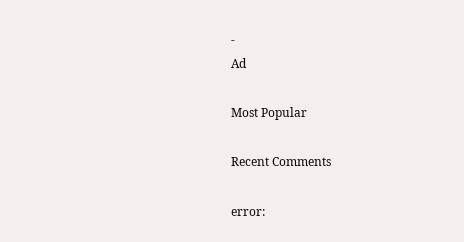-
Ad

Most Popular

Recent Comments

error: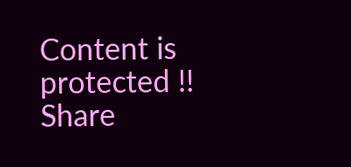Content is protected !!
Share